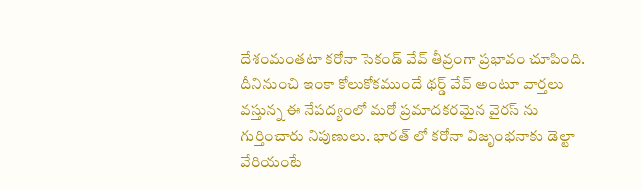దేశంమంతటా కరోనా సెకండ్ వేవ్ తీవ్రంగా ప్రభావం చూపింది. దీనినుంచి ఇంకా కోలుకోకముందే థర్డ్ వేవ్ అంటూ వార్తలు వస్తున్న ఈ నేపద్యంలో మరో ప్రమాదకరమైన వైరస్ ను గుర్తించారు నిపుణులు. భారత్ లో కరోనా విజృంభనాకు డెల్టా వేరియంటే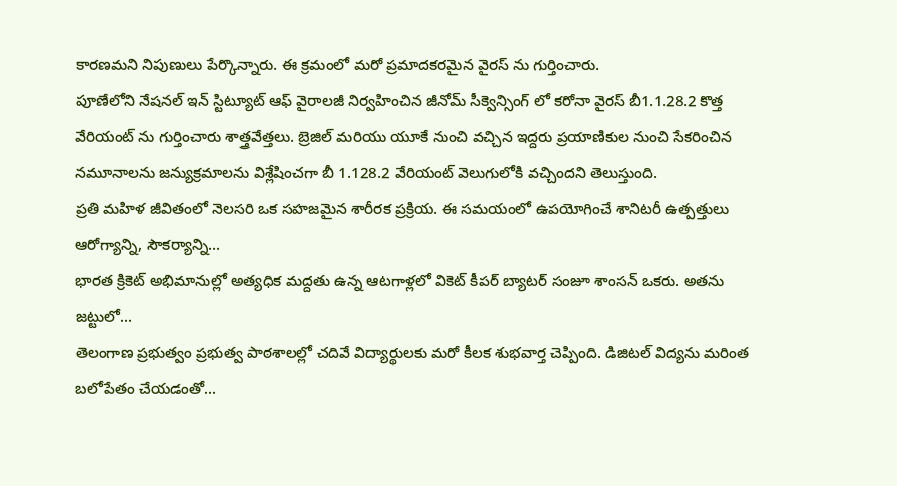కారణమని నిపుణులు పేర్కొన్నారు. ఈ క్రమంలో మరో ప్రమాదకరమైన వైరస్ ను గుర్తించారు.
పూణేలోని నేషనల్ ఇన్ స్టిట్యూట్ ఆఫ్ వైరాలజీ నిర్వహించిన జీనోమ్ సీక్వెన్సింగ్ లో కరోనా వైరస్ బీ1.1.28.2 కొత్త వేరియంట్ ను గుర్తించారు శాత్త్రవేత్తలు. బ్రెజిల్ మరియు యూకే నుంచి వచ్చిన ఇద్దరు ప్రయాణికుల నుంచి సేకరించిన నమూనాలను జన్యుక్రమాలను విశ్లేషించగా బీ 1.128.2 వేరియంట్ వెలుగులోకి వచ్చిందని తెలుస్తుంది.
ప్రతి మహిళ జీవితంలో నెలసరి ఒక సహజమైన శారీరక ప్రక్రియ. ఈ సమయంలో ఉపయోగించే శానిటరీ ఉత్పత్తులు ఆరోగ్యాన్ని, సౌకర్యాన్ని…
భారత క్రికెట్ అభిమానుల్లో అత్యధిక మద్దతు ఉన్న ఆటగాళ్లలో వికెట్ కీపర్ బ్యాటర్ సంజూ శాంసన్ ఒకరు. అతను జట్టులో…
తెలంగాణ ప్రభుత్వం ప్రభుత్వ పాఠశాలల్లో చదివే విద్యార్థులకు మరో కీలక శుభవార్త చెప్పింది. డిజిటల్ విద్యను మరింత బలోపేతం చేయడంతో…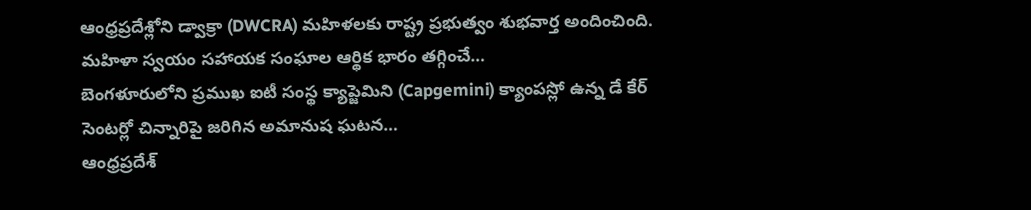ఆంధ్రప్రదేశ్లోని డ్వాక్రా (DWCRA) మహిళలకు రాష్ట్ర ప్రభుత్వం శుభవార్త అందించింది. మహిళా స్వయం సహాయక సంఘాల ఆర్థిక భారం తగ్గించే…
బెంగళూరులోని ప్రముఖ ఐటీ సంస్థ క్యాప్జెమిని (Capgemini) క్యాంపస్లో ఉన్న డే కేర్ సెంటర్లో చిన్నారిపై జరిగిన అమానుష ఘటన…
ఆంధ్రప్రదేశ్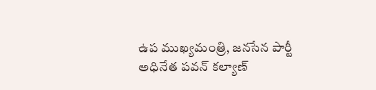ఉప ముఖ్యమంత్రి, జనసేన పార్టీ అధినేత పవన్ కల్యాణ్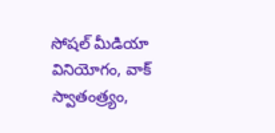సోషల్ మీడియా వినియోగం, వాక్ స్వాతంత్ర్యం,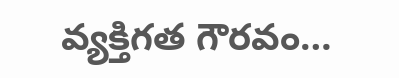వ్యక్తిగత గౌరవం…